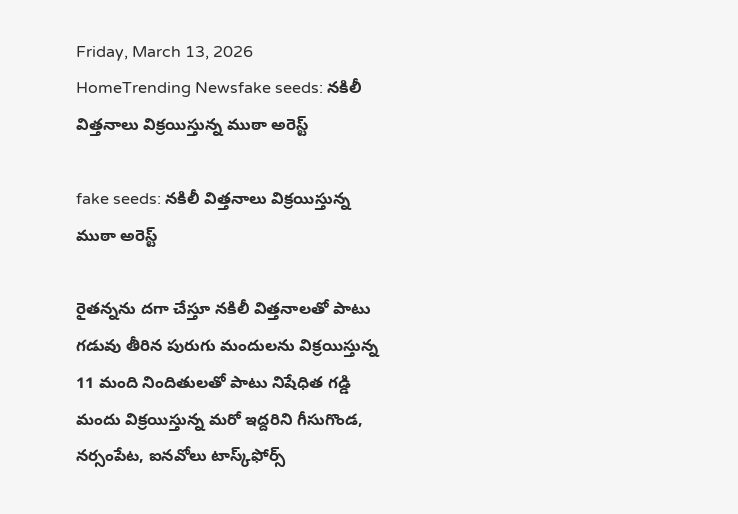Friday, March 13, 2026
HomeTrending Newsfake seeds: నకిలీ విత్తనాలు విక్రయిస్తున్న ముఠా అరెస్ట్

fake seeds: నకిలీ విత్తనాలు విక్రయిస్తున్న ముఠా అరెస్ట్

రైతన్నను దగా చేస్తూ నకిలీ విత్త‌నాల‌తో పాటు గడువు తీరిన పురుగు మందులను విక్రయిస్తున్న 11 మంది నిందితుల‌తో పాటు నిషేధిత గడ్డి మందు విక్రయిస్తున్న మరో ఇద్దరిని గీసుగొండ, నర్సంపేట, ఐనవోలు టాస్క్‌ఫోర్స్‌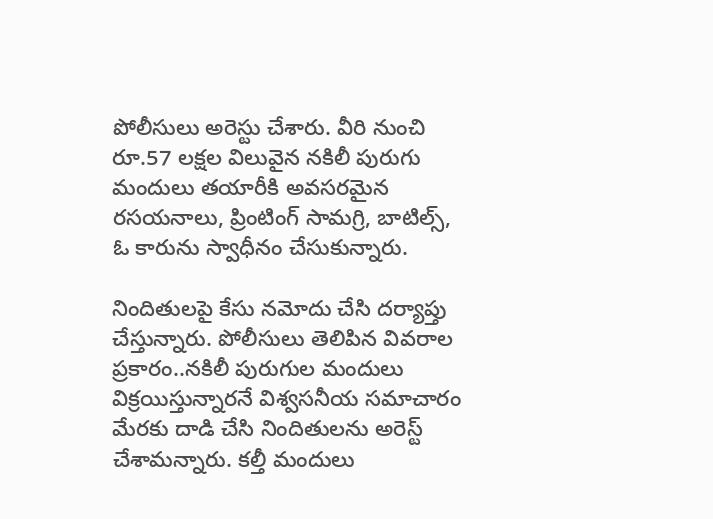పోలీసులు అరెస్టు చేశారు. వీరి నుంచి రూ.57 లక్షల విలువైన నకిలీ పురుగు మందులు తయారీకి అవసరమైన రసయ‌నాలు, ప్రింటింగ్ సామగ్రి, బాటిల్స్, ఓ కారును స్వాధీనం చేసుకున్నారు.

నిందితుల‌పై కేసు న‌మోదు చేసి ద‌ర్యాప్తు చేస్తున్నారు. పోలీసులు తెలిపిన వివ‌రాల ప్ర‌కారం..న‌కిలీ పురుగుల మందులు విక్రయిస్తున్నార‌నే విశ్వ‌స‌నీయ స‌మాచారం మేరకు దాడి చేసి నిందితుల‌ను అరెస్ట్ చేశామ‌న్నారు. క‌ల్తీ మందులు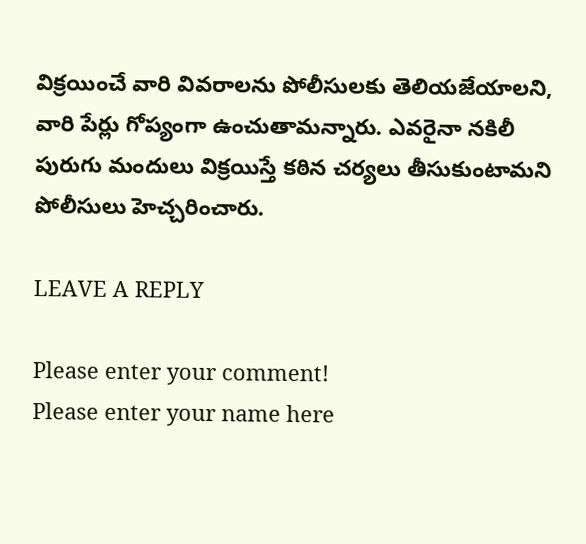విక్ర‌యించే వారి వివ‌రాల‌ను పోలీసుల‌కు తెలియ‌జేయాల‌ని, వారి పేర్లు గోప్యంగా ఉంచుతామ‌న్నారు. ఎవ‌రైనా న‌కిలీ పురుగు మందులు విక్ర‌యిస్తే క‌ఠిన చ‌ర్య‌లు తీసుకుంటామ‌ని పోలీసులు హెచ్చ‌రించారు.

LEAVE A REPLY

Please enter your comment!
Please enter your name here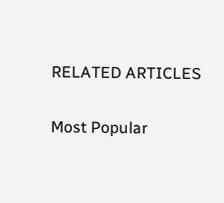RELATED ARTICLES

Most Popular